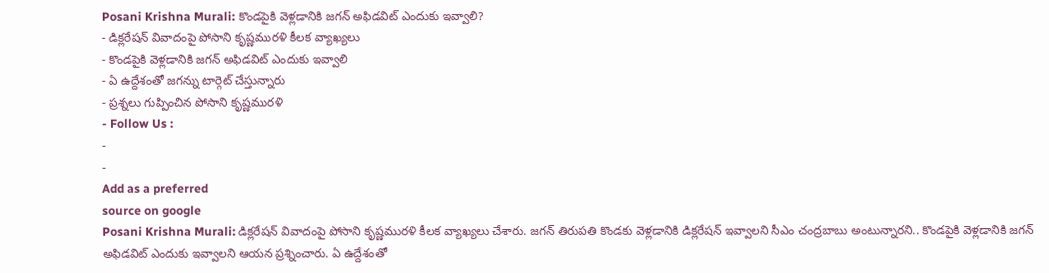Posani Krishna Murali: కొండపైకి వెళ్లడానికి జగన్ అఫిడవిట్ ఎందుకు ఇవ్వాలి?
- డిక్లరేషన్ వివాదంపై పోసాని కృష్ణమురళి కీలక వ్యాఖ్యలు
- కొండపైకి వెళ్లడానికి జగన్ అఫిడవిట్ ఎందుకు ఇవ్వాలి
- ఏ ఉద్దేశంతో జగన్ను టార్గెట్ చేస్తున్నారు
- ప్రశ్నలు గుప్పించిన పోసాని కృష్ణమురళి
- Follow Us :
-
-
Add as a preferred
source on google
Posani Krishna Murali: డిక్లరేషన్ వివాదంపై పోసాని కృష్ణమురళి కీలక వ్యాఖ్యలు చేశారు. జగన్ తిరుపతి కొండకు వెళ్లడానికి డిక్లరేషన్ ఇవ్వాలని సీఎం చంద్రబాబు అంటున్నారని.. కొండపైకి వెళ్లడానికి జగన్ అఫిడవిట్ ఎందుకు ఇవ్వాలని ఆయన ప్రశ్నించారు. ఏ ఉద్దేశంతో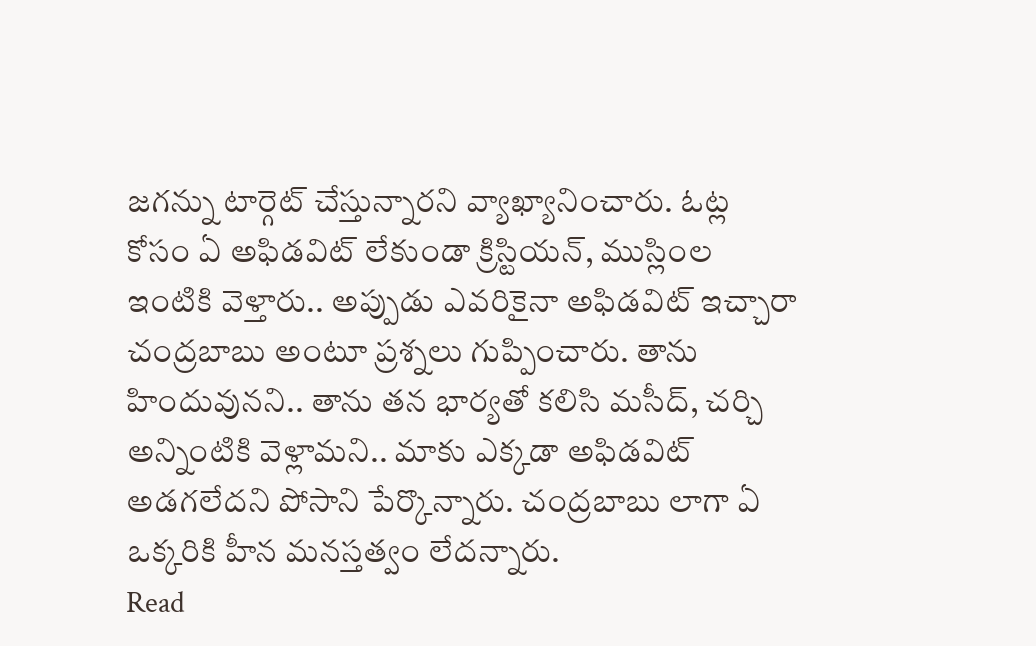జగన్ను టార్గెట్ చేస్తున్నారని వ్యాఖ్యానించారు. ఓట్ల కోసం ఏ అఫిడవిట్ లేకుండా క్రిస్టియన్, ముస్లింల ఇంటికి వెళ్తారు.. అప్పుడు ఎవరికైనా అఫిడవిట్ ఇచ్చారా చంద్రబాబు అంటూ ప్రశ్నలు గుప్పించారు. తాను హిందువునని.. తాను తన భార్యతో కలిసి మసీద్, చర్చి అన్నింటికి వెళ్లామని.. మాకు ఎక్కడా అఫిడవిట్ అడగలేదని పోసాని పేర్కొన్నారు. చంద్రబాబు లాగా ఏ ఒక్కరికి హీన మనస్తత్వం లేదన్నారు.
Read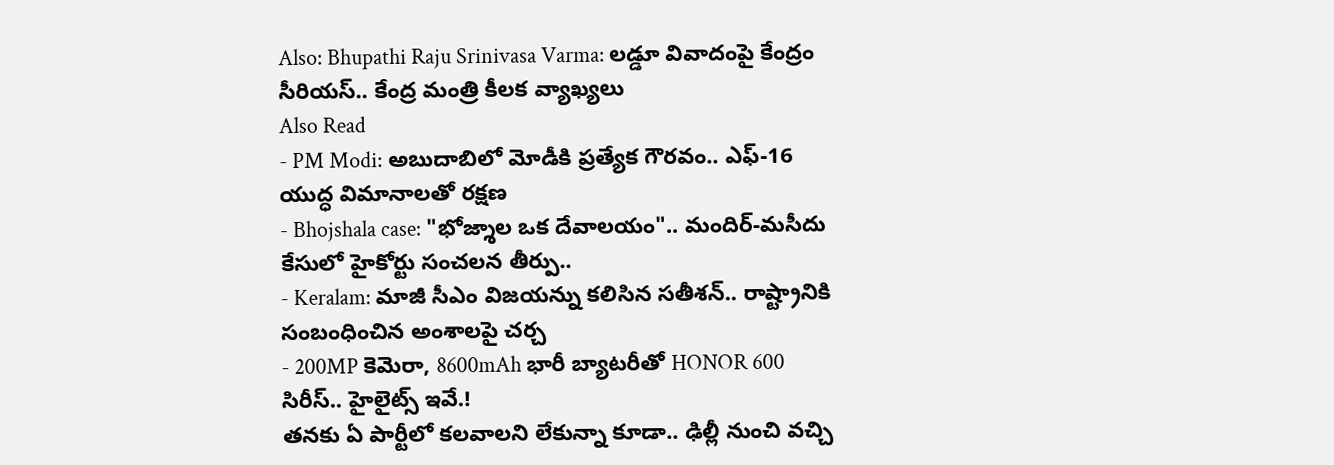Also: Bhupathi Raju Srinivasa Varma: లడ్డూ వివాదంపై కేంద్రం సీరియస్.. కేంద్ర మంత్రి కీలక వ్యాఖ్యలు
Also Read
- PM Modi: అబుదాబిలో మోడీకి ప్రత్యేక గౌరవం.. ఎఫ్-16 యుద్ధ విమానాలతో రక్షణ
- Bhojshala case: "భోజ్శాల ఒక దేవాలయం".. మందిర్-మసీదు కేసులో హైకోర్టు సంచలన తీర్పు..
- Keralam: మాజీ సీఎం విజయన్ను కలిసిన సతీశన్.. రాష్ట్రానికి సంబంధించిన అంశాలపై చర్చ
- 200MP కెమెరా, 8600mAh భారీ బ్యాటరీతో HONOR 600 సిరీస్.. హైలైట్స్ ఇవే.!
తనకు ఏ పార్టీలో కలవాలని లేకున్నా కూడా.. ఢిల్లీ నుంచి వచ్చి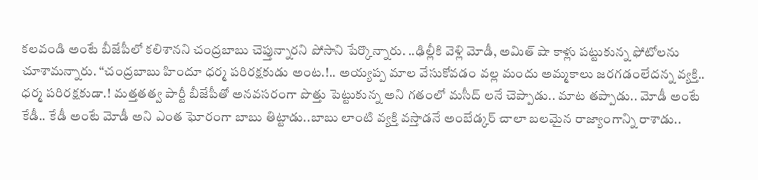కలవండి అంటే బీజేపీలో కలిశానని చంద్రబాబు చెప్తున్నారని పోసాని పేర్కొన్నారు. ..ఢిల్లీకి వెళ్లి మోడీ, అమిత్ షా కాళ్లు పట్టుకున్న ఫోటోలను చూశామన్నారు. “చంద్రబాబు హిందూ ధర్మ పరిరక్షకుడు అంట.!.. అయ్యప్ప మాల వేసుకోవడం వల్ల మందు అమ్మకాలు జరగడంలేదన్న వ్యక్తి.. ధర్మ పరిరక్షకుడా.! మత్తతత్వ పార్టీ బీజేపీతో అనవసరంగా పొత్తు పెట్టుకున్న అని గతంలో మసీద్ లనే చెప్పాడు.. మాట తప్పాడు.. మోడీ అంటే కేడీ.. కేడీ అంటే మోడీ అని ఎంత ఘోరంగా బాబు తిట్టాడు..బాబు లాంటి వ్యక్తి వస్తాడనే అంబేడ్కర్ చాలా బలమైన రాజ్యాంగాన్ని రాశాడు..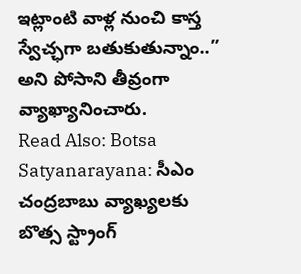ఇట్లాంటి వాళ్ల నుంచి కాస్త స్వేచ్ఛగా బతుకుతున్నాం..” అని పోసాని తీవ్రంగా వ్యాఖ్యానించారు.
Read Also: Botsa Satyanarayana: సీఎం చంద్రబాబు వ్యాఖ్యలకు బొత్స స్ట్రాంగ్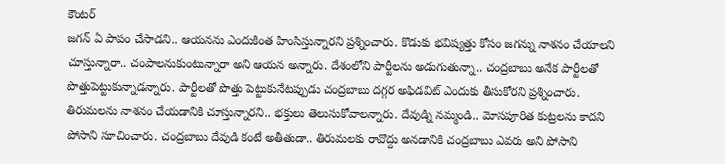కౌంటర్
జగన్ ఏ పాపం చేసాడని.. ఆయనను ఎందుకింత హింసిస్తున్నారని ప్రశ్నించారు. కొడుకు భవిష్యత్తు కోసం జగన్ను నాశనం చేయాలని చూస్తున్నారా.. చంపాలనుకుంటున్నారా అని ఆయన అన్నారు. దేశంలోని పార్టీలను అడుగుతున్నా.. చంద్రబాబు అనేక పార్టీలతో పొత్తుపెట్టుకున్నాడన్నారు. పార్టీలతో పొత్తు పెట్టుకునేటప్పుడు చంద్రబాబు దగ్గర అఫిడవిట్ ఎందుకు తీసుకోరని ప్రశ్నించారు. తిరుమలను నాశనం చేయడానికి చూస్తున్నారని.. భక్తులు తెలుసుకోవాలన్నారు. దేవుడ్ని నమ్మండి.. మోసపూరిత కుట్రలను కాదని పోసాని సూచించారు. చంద్రబాబు దేవుడి కంటే అతీతుడా.. తిరుమలకు రావొద్దు అనడానికి చంద్రబాబు ఎవరు అని పోసాని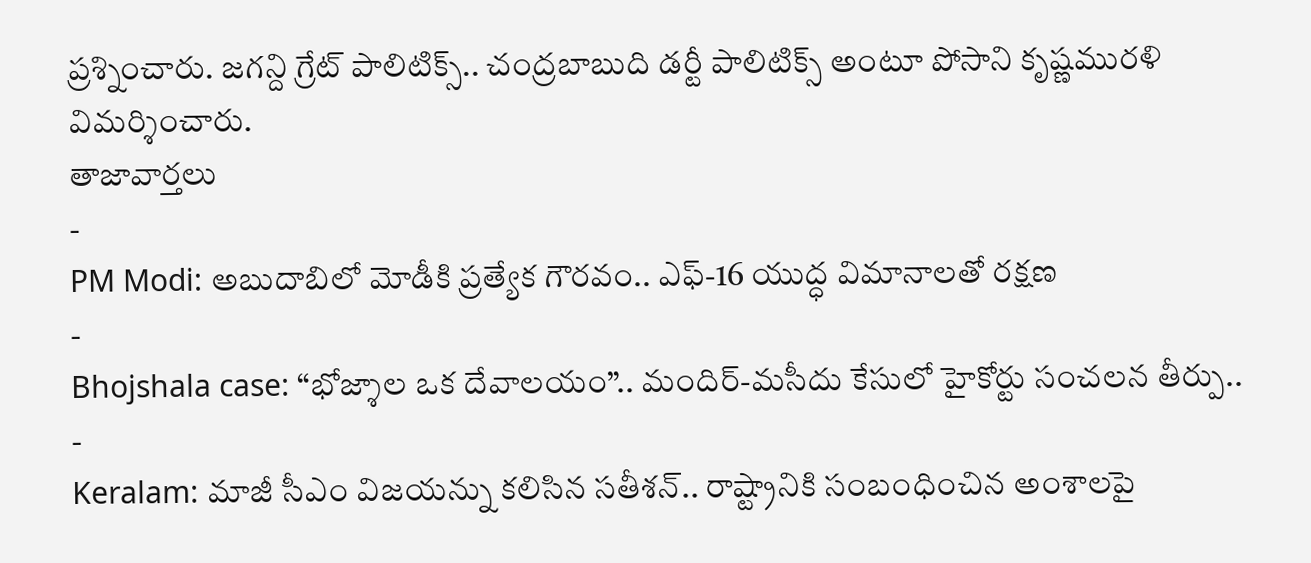ప్రశ్నించారు. జగన్ది గ్రేట్ పాలిటిక్స్.. చంద్రబాబుది డర్టీ పాలిటిక్స్ అంటూ పోసాని కృష్ణమురళి విమర్శించారు.
తాజావార్తలు
-
PM Modi: అబుదాబిలో మోడీకి ప్రత్యేక గౌరవం.. ఎఫ్-16 యుద్ధ విమానాలతో రక్షణ
-
Bhojshala case: “భోజ్శాల ఒక దేవాలయం”.. మందిర్-మసీదు కేసులో హైకోర్టు సంచలన తీర్పు..
-
Keralam: మాజీ సీఎం విజయన్ను కలిసిన సతీశన్.. రాష్ట్రానికి సంబంధించిన అంశాలపై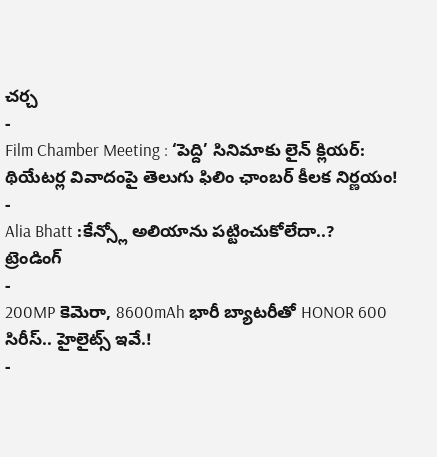చర్చ
-
Film Chamber Meeting : ‘పెద్ది’ సినిమాకు లైన్ క్లియర్: థియేటర్ల వివాదంపై తెలుగు ఫిలిం ఛాంబర్ కీలక నిర్ణయం!
-
Alia Bhatt :కేన్స్లో అలియాను పట్టించుకోలేదా..?
ట్రెండింగ్
-
200MP కెమెరా, 8600mAh భారీ బ్యాటరీతో HONOR 600 సిరీస్.. హైలైట్స్ ఇవే.!
-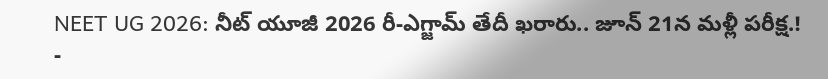NEET UG 2026: నీట్ యూజీ 2026 రీ-ఎగ్జామ్ తేదీ ఖరారు.. జూన్ 21న మళ్లీ పరీక్ష.!
-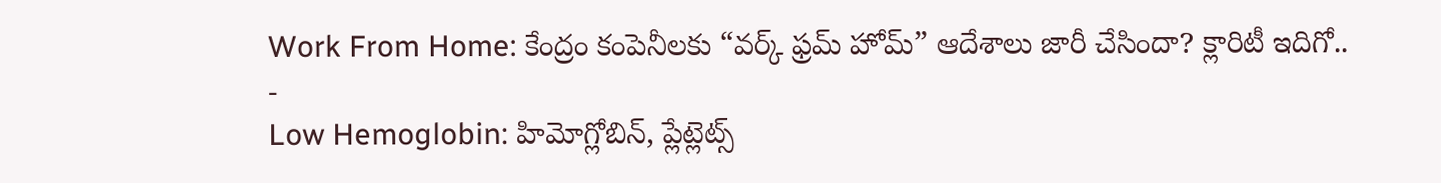Work From Home: కేంద్రం కంపెనీలకు “వర్క్ ఫ్రమ్ హోమ్” ఆదేశాలు జారీ చేసిందా? క్లారిటీ ఇదిగో..
-
Low Hemoglobin: హిమోగ్లోబిన్, ప్లేట్లెట్స్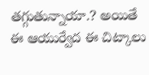తగ్గుతున్నాయా.? అయితే ఈ ఆయుర్వేద ఈ చిట్కాలు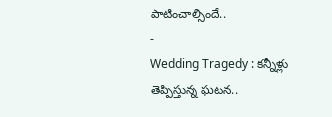పాటించాల్సిందే..
-
Wedding Tragedy : కన్నీళ్లు తెప్పిస్తున్న ఘటన..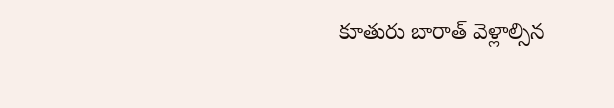కూతురు బారాత్ వెళ్లాల్సిన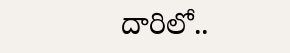దారిలో..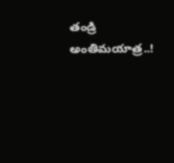తండ్రి అంతిమయాత్ర..!